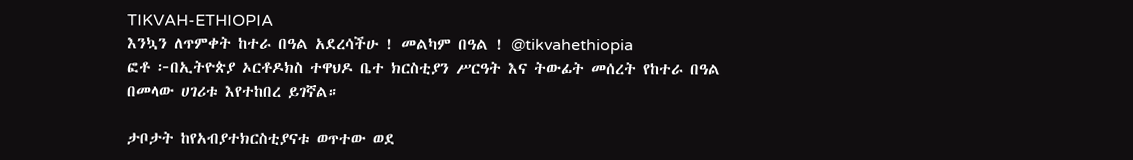TIKVAH-ETHIOPIA
እንኳን ለጥምቀት ከተራ በዓል አደረሳችሁ ! መልካም በዓል ! @tikvahethiopia
ፎቶ ፦በኢትዮጵያ ኦርቶዶክስ ተዋህዶ ቤተ ክርስቲያን ሥርዓት እና ትውፊት መሰረት የከተራ በዓል በመላው ሀገሪቱ እየተከበረ ይገኛል።

ታቦታት ከየአብያተክርስቲያናቱ ወጥተው ወደ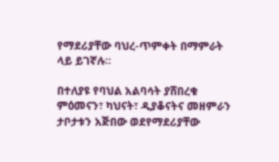የማደሪያቸው ባህረ-ጥምቀት በማምራት ላይ ይገኛሉ።

በተለያዩ የባህል አልባሳት ያሸበረቁ ምዕመናን፣ ካህናት፣ ዲያቆናትና መዘምራን ታቦታቱን አጅበው ወደየማደሪያቸው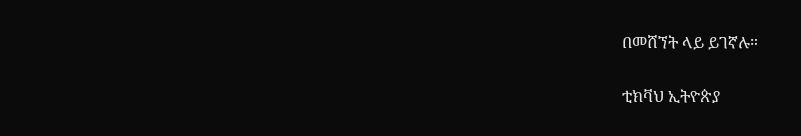በመሸኘት ላይ ይገኛሉ።

ቲክቫህ ኢትዮጵያ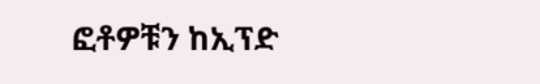ፎቶዎቹን ከኢፕድ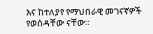እና ከተለያየ የማህበራዊ መገናኛዎች የወሰዳቸው ናቸው።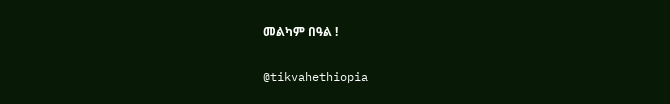መልካም በዓል !

@tikvahethiopia